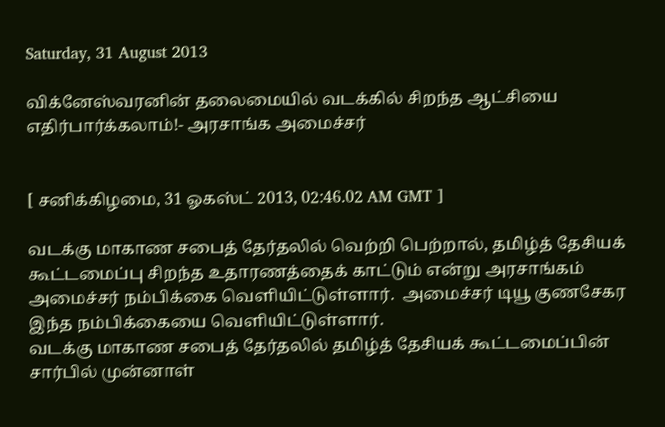Saturday, 31 August 2013

விக்னேஸ்வரனின் தலைமையில் வடக்கில் சிறந்த ஆட்சியை எதிர்பார்க்கலாம்!- அரசாங்க அமைச்சர்


[ சனிக்கிழமை, 31 ஓகஸ்ட் 2013, 02:46.02 AM GMT ]

வடக்கு மாகாண சபைத் தேர்தலில் வெற்றி பெற்றால், தமிழ்த் தேசியக் கூட்டமைப்பு சிறந்த உதாரணத்தைக் காட்டும் என்று அரசாங்கம் அமைச்சர் நம்பிக்கை வெளியிட்டுள்ளார்.  அமைச்சர் டியூ குணசேகர இந்த நம்பிக்கையை வெளியிட்டுள்ளார்.
வடக்கு மாகாண சபைத் தேர்தலில் தமிழ்த் தேசியக் கூட்டமைப்பின் சார்பில் முன்னாள்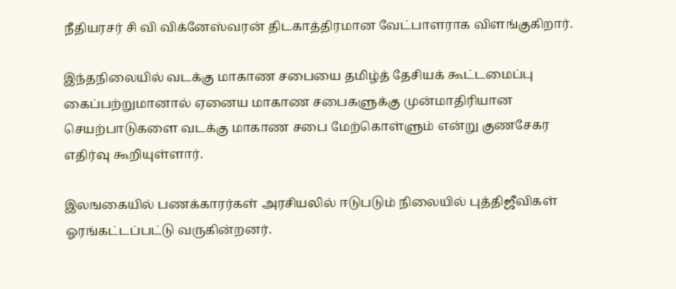நீதியரசர் சி வி விக்னேஸ்வரன் திடகாத்திரமான வேட்பாளராக விளங்குகிறார்.

இந்தநிலையில் வடக்கு மாகாண சபையை தமிழ்த் தேசியக் கூட்டமைப்பு கைப்பற்றுமானால் ஏனைய மாகாண சபைகளுக்கு முன்மாதிரியான செயற்பாடுகளை வடக்கு மாகாண சபை மேற்கொள்ளும் என்று குணசேகர எதிர்வு கூறியுள்ளார்.

இலஙகையில் பணக்காரர்கள் அரசியலில் ஈடுபடும் நிலையில் புத்திஜீவிகள் ஓரங்கட்டப்பட்டு வருகின்றனர்.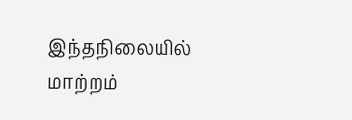இந்தநிலையில் மாற்றம்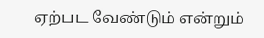ஏற்பட வேண்டும் என்றும்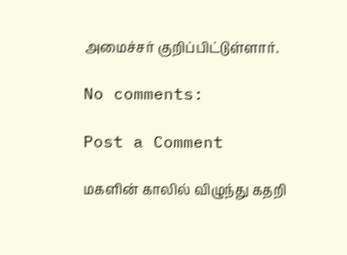அமைச்சர் குறிப்பிட்டுள்ளார்.

No comments:

Post a Comment

மகளின் காலில் விழுந்து கதறி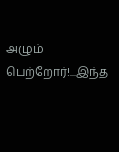அழும் பெற்றோர்!...இந்த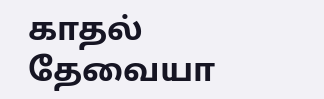காதல் தேவையா